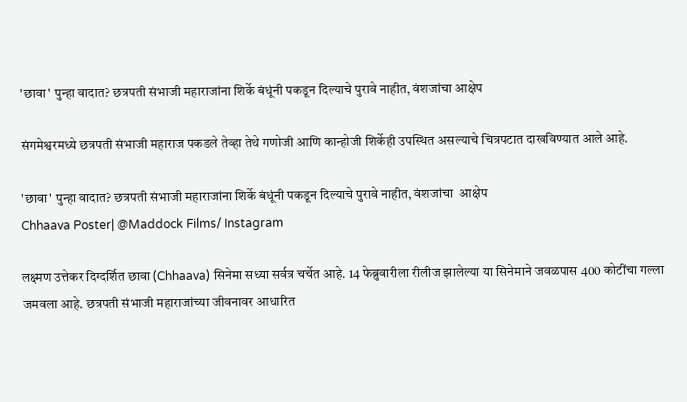'छावा' पुन्हा वादात? छत्रपती संभाजी महाराजांना शिर्के बंधूंनी पकडून दिल्याचे पुरावे नाहीत, वंशजांचा आक्षेप

संगमेश्वरमध्ये छत्रपती संभाजी महाराज पकडले तेव्हा तेथे गणोजी आणि कान्होजी शिर्केही उपस्थित असल्याचे चित्रपटात दाखविण्यात आले आहे.

'छावा' पुन्हा वादात? छत्रपती संभाजी महाराजांना शिर्के बंधूंनी पकडून दिल्याचे पुरावे नाहीत, वंशजांचा  आक्षेप
Chhaava Poster| @Maddock Films/ Instagram

लक्ष्मण उत्तेकर दिग्दर्शित छावा (Chhaava) सिनेमा सध्या सर्वत्र चर्चेत आहे. 14 फेब्रुवारीला रीलीज झालेल्या या सिनेमाने जवळपास 400 कोटींचा गल्ला जमवला आहे. छत्रपती संभाजी महाराजांच्या जीवनावर आधारित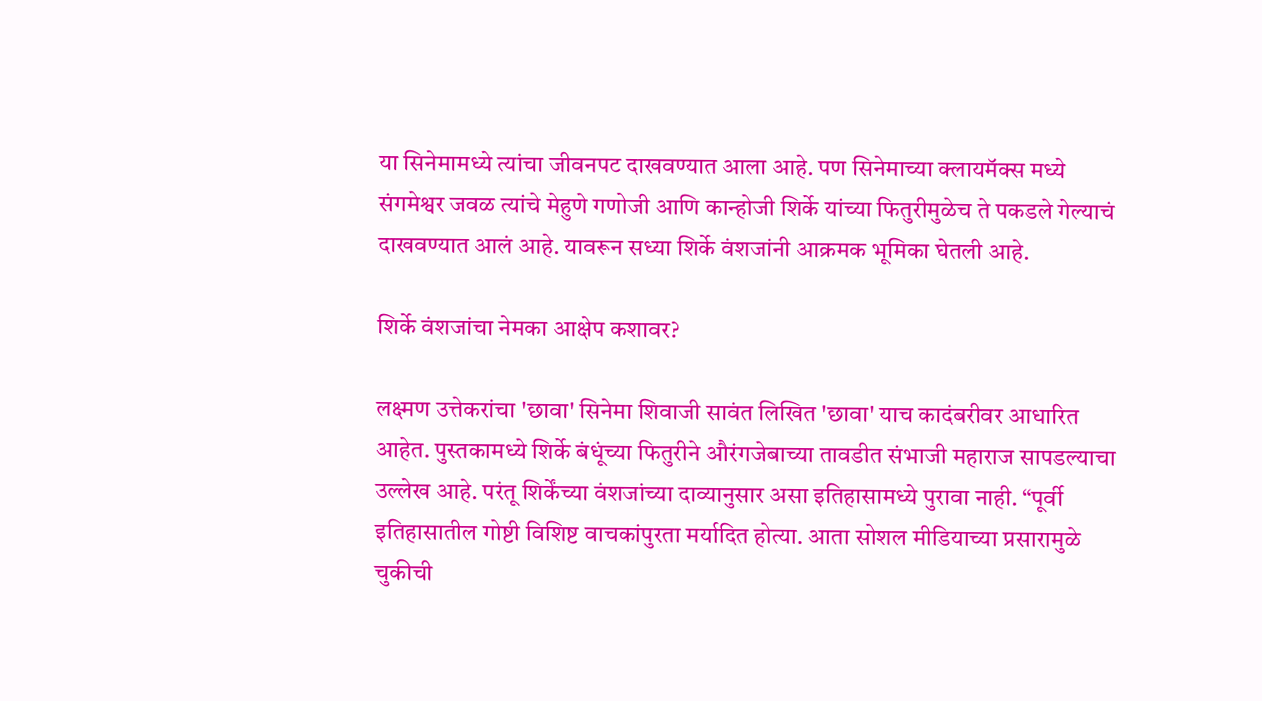या सिनेमामध्ये त्यांचा जीवनपट दाखवण्यात आला आहे. पण सिनेमाच्या क्लायमॅक्स मध्ये संगमेश्वर जवळ त्यांचे मेहुणे गणोजी आणि कान्होजी शिर्के यांच्या फितुरीमुळेच ते पकडले गेल्याचं दाखवण्यात आलं आहे. यावरून सध्या शिर्के वंशजांनी आक्रमक भूमिका घेतली आहे.

शिर्के वंशजांचा नेमका आक्षेप कशावर?

लक्ष्मण उत्तेकरांचा 'छावा' सिनेमा शिवाजी सावंत लिखित 'छावा' याच कादंबरीवर आधारित आहेत. पुस्तकामध्ये शिर्के बंधूंच्या फितुरीने औरंगजेबाच्या तावडीत संभाजी महाराज सापडल्याचा उल्लेख आहे. परंतू शिर्केंच्या वंशजांच्या दाव्यानुसार असा इतिहासामध्ये पुरावा नाही. “पूर्वी इतिहासातील गोष्टी विशिष्ट वाचकांपुरता मर्यादित होत्या. आता सोशल मीडियाच्या प्रसारामुळे चुकीची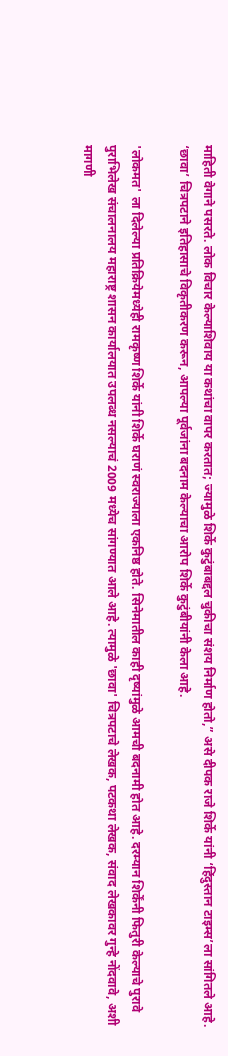माहिती वेगाने पसरते. लोक विचार केल्याशिवाय या कथांचा वापर करतात; ज्यामुळे शिर्के कुटुंबाबद्दल चुकीचा संशय निर्माण होतो,” असे दीपक राजे शिर्के यांनी ‘हिंदुस्तान टाइम्स’ला सांगितले आहे. ‘छावा’ चित्रपटाने इतिहासाचे विकृतीकरण करून, आपल्या पूर्वजांना बदनाम केल्याचा आरोप शिर्के कुटुंबीयांनी केला आहे.

'लोकमत' ला दिलेल्या प्रतिक्रियेमध्येही रामकृष्ण शिर्के यांनी शिर्के घराणं स्वराज्याला एकनिष्ठ होते. सिनेमातील काही दृष्यांमुळे आमची बदनामी होत आहे. दरम्यान शिर्केंनी फितुरी केल्याचे पुरावे पुराभिलेख संचालनालय महाराष्ट्र शासन कार्यालयात उपलब्ध नसल्याचं 2009 मध्येच सांगण्यात आले आहे. त्यामुळे 'छावा' चित्रपटाचे लेखक, पटकथा लेखक, संवाद लेखकावर गुन्हे नोंदवावे, अशी मागणी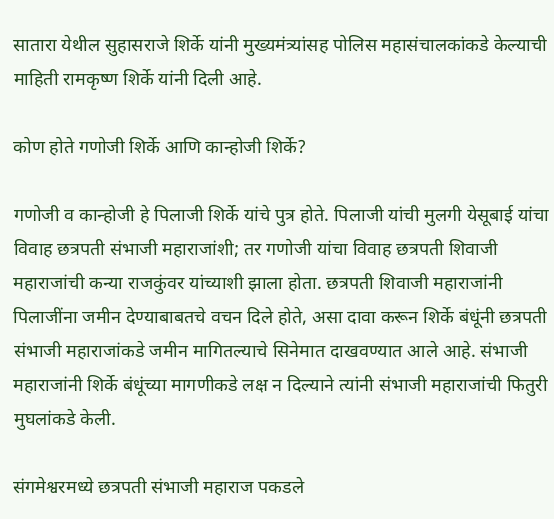सातारा येथील सुहासराजे शिर्के यांनी मुख्यमंत्र्यांसह पोलिस महासंचालकांकडे केल्याची माहिती रामकृष्ण शिर्के यांनी दिली आहे.

कोण होते गणोजी शिर्के आणि कान्होजी शिर्के?

गणोजी व कान्होजी हे पिलाजी शिर्के यांचे पुत्र होते. पिलाजी यांची मुलगी येसूबाई यांचा विवाह छत्रपती संभाजी महाराजांशी; तर गणोजी यांचा विवाह छत्रपती शिवाजी महाराजांची कन्या राजकुंवर यांच्याशी झाला होता. छत्रपती शिवाजी महाराजांनी पिलाजींना जमीन देण्याबाबतचे वचन दिले होते, असा दावा करून शिर्के बंधूंनी छत्रपती संभाजी महाराजांकडे जमीन मागितल्याचे सिनेमात दाखवण्यात आले आहे. संभाजी महाराजांनी शिर्के बंधूंच्या मागणीकडे लक्ष न दिल्याने त्यांनी संभाजी महाराजांची फितुरी मुघलांकडे केली.

संगमेश्वरमध्ये छत्रपती संभाजी महाराज पकडले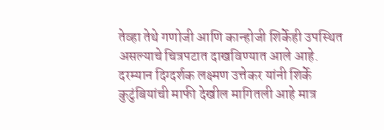तेव्हा तेथे गणोजी आणि कान्होजी शिर्केही उपस्थित असल्याचे चित्रपटात दाखविण्यात आले आहे. दरम्यान दिग्दर्शक लक्ष्मण उत्तेकर यांनी शिर्के कुटुंबियांची माफी देखील मागितली आहे मात्र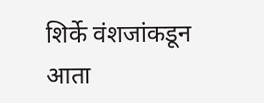शिर्के वंशजांकडून आता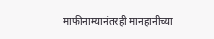माफीनाम्यानंतरही मानहानीच्या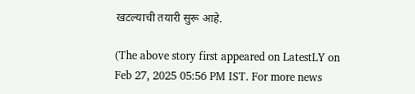खटल्याची तयारी सुरू आहे.

(The above story first appeared on LatestLY on Feb 27, 2025 05:56 PM IST. For more news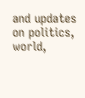and updates on politics, world,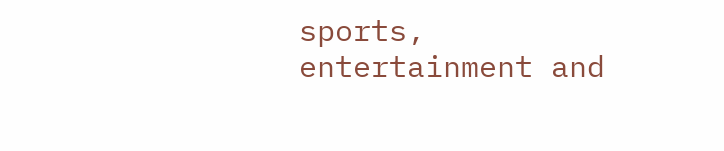sports, entertainment and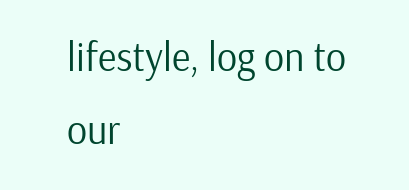lifestyle, log on to our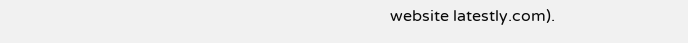website latestly.com).